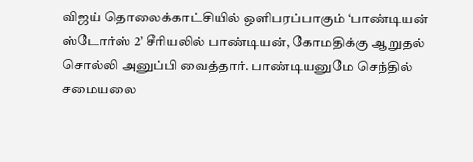விஜய் தொலைக்காட்சியில் ஒளிபரப்பாகும் ‘பாண்டியன் ஸ்டோர்ஸ் 2’ சீரியலில் பாண்டியன், கோமதிக்கு ஆறுதல் சொல்லி அனுப்பி வைத்தார். பாண்டியனுமே செந்தில் சமையலை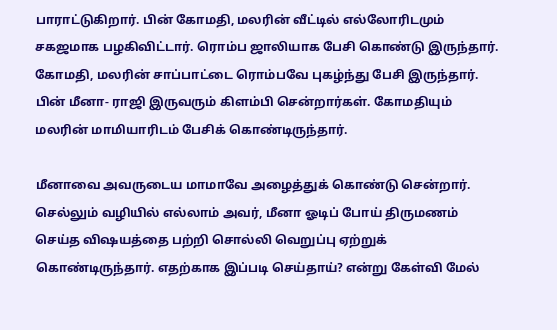பாராட்டுகிறார். பின் கோமதி, மலரின் வீட்டில் எல்லோரிடமும் சகஜமாக பழகிவிட்டார். ரொம்ப ஜாலியாக பேசி கொண்டு இருந்தார். கோமதி, மலரின் சாப்பாட்டை ரொம்பவே புகழ்ந்து பேசி இருந்தார். பின் மீனா- ராஜி இருவரும் கிளம்பி சென்றார்கள். கோமதியும் மலரின் மாமியாரிடம் பேசிக் கொண்டிருந்தார்.

மீனாவை அவருடைய மாமாவே அழைத்துக் கொண்டு சென்றார். செல்லும் வழியில் எல்லாம் அவர், மீனா ஓடிப் போய் திருமணம் செய்த விஷயத்தை பற்றி சொல்லி வெறுப்பு ஏற்றுக் கொண்டிருந்தார். எதற்காக இப்படி செய்தாய்? என்று கேள்வி மேல்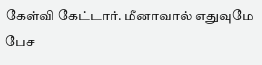கேள்வி கேட்டார். மீனாவால் எதுவுமே பேச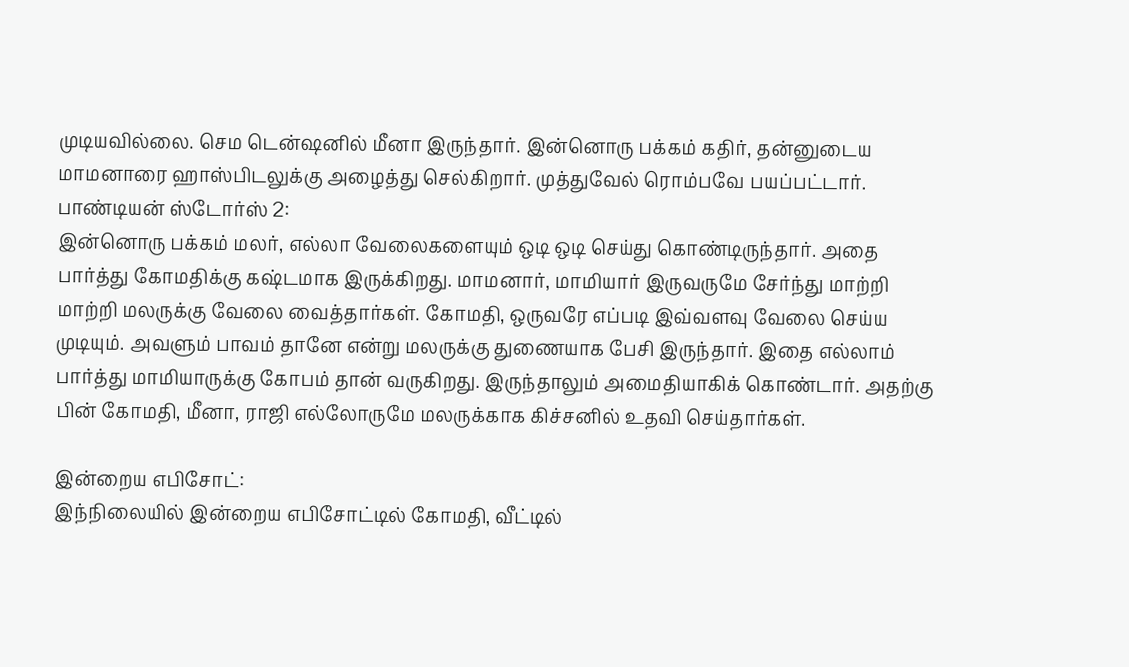முடியவில்லை. செம டென்ஷனில் மீனா இருந்தார். இன்னொரு பக்கம் கதிர், தன்னுடைய மாமனாரை ஹாஸ்பிடலுக்கு அழைத்து செல்கிறார். முத்துவேல் ரொம்பவே பயப்பட்டார்.
பாண்டியன் ஸ்டோர்ஸ் 2:
இன்னொரு பக்கம் மலர், எல்லா வேலைகளையும் ஒடி ஒடி செய்து கொண்டிருந்தார். அதை பார்த்து கோமதிக்கு கஷ்டமாக இருக்கிறது. மாமனார், மாமியார் இருவருமே சேர்ந்து மாற்றி மாற்றி மலருக்கு வேலை வைத்தார்கள். கோமதி, ஒருவரே எப்படி இவ்வளவு வேலை செய்ய முடியும். அவளும் பாவம் தானே என்று மலருக்கு துணையாக பேசி இருந்தார். இதை எல்லாம் பார்த்து மாமியாருக்கு கோபம் தான் வருகிறது. இருந்தாலும் அமைதியாகிக் கொண்டார். அதற்கு பின் கோமதி, மீனா, ராஜி எல்லோருமே மலருக்காக கிச்சனில் உதவி செய்தார்கள்.

இன்றைய எபிசோட்:
இந்நிலையில் இன்றைய எபிசோட்டில் கோமதி, வீட்டில்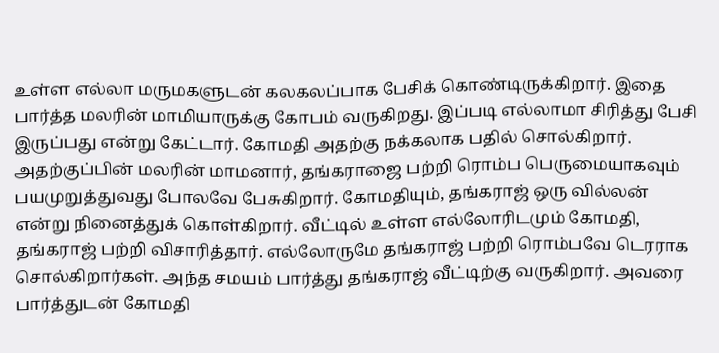உள்ள எல்லா மருமகளுடன் கலகலப்பாக பேசிக் கொண்டிருக்கிறார். இதை பார்த்த மலரின் மாமியாருக்கு கோபம் வருகிறது. இப்படி எல்லாமா சிரித்து பேசி இருப்பது என்று கேட்டார். கோமதி அதற்கு நக்கலாக பதில் சொல்கிறார். அதற்குப்பின் மலரின் மாமனார், தங்கராஜை பற்றி ரொம்ப பெருமையாகவும் பயமுறுத்துவது போலவே பேசுகிறார். கோமதியும், தங்கராஜ் ஒரு வில்லன் என்று நினைத்துக் கொள்கிறார். வீட்டில் உள்ள எல்லோரிடமும் கோமதி, தங்கராஜ் பற்றி விசாரித்தார். எல்லோருமே தங்கராஜ் பற்றி ரொம்பவே டெரராக சொல்கிறார்கள். அந்த சமயம் பார்த்து தங்கராஜ் வீட்டிற்கு வருகிறார். அவரை பார்த்துடன் கோமதி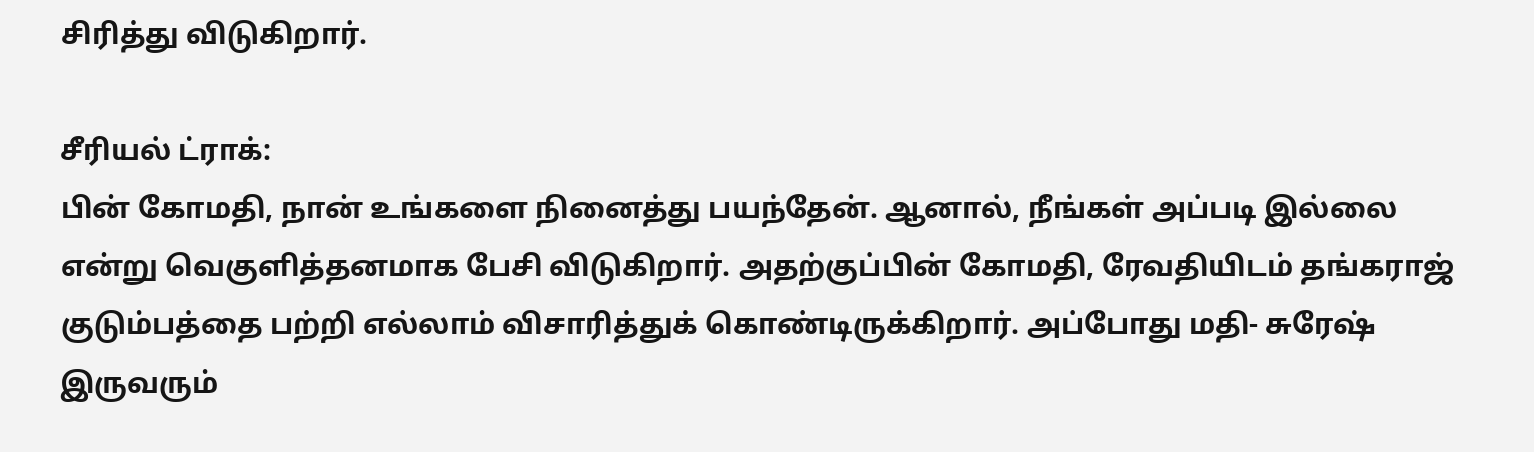சிரித்து விடுகிறார்.

சீரியல் ட்ராக்:
பின் கோமதி, நான் உங்களை நினைத்து பயந்தேன். ஆனால், நீங்கள் அப்படி இல்லை என்று வெகுளித்தனமாக பேசி விடுகிறார். அதற்குப்பின் கோமதி, ரேவதியிடம் தங்கராஜ் குடும்பத்தை பற்றி எல்லாம் விசாரித்துக் கொண்டிருக்கிறார். அப்போது மதி- சுரேஷ் இருவரும்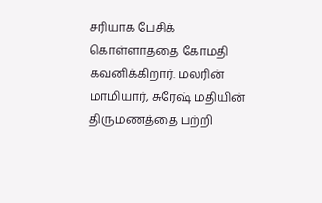சரியாக பேசிக் கொள்ளாததை கோமதி கவனிக்கிறார். மலரின் மாமியார், சுரேஷ் மதியின் திருமணத்தை பற்றி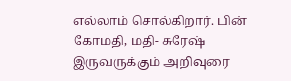எல்லாம் சொல்கிறார். பின் கோமதி, மதி- சுரேஷ் இருவருக்கும் அறிவுரை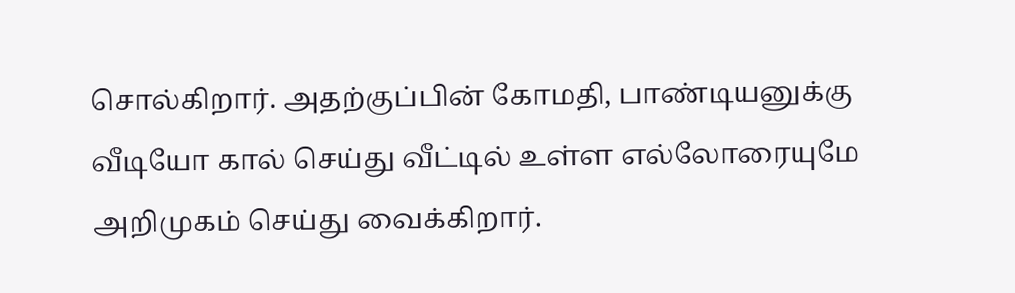சொல்கிறார். அதற்குப்பின் கோமதி, பாண்டியனுக்கு வீடியோ கால் செய்து வீட்டில் உள்ள எல்லோரையுமே அறிமுகம் செய்து வைக்கிறார்.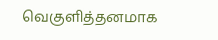வெகுளித்தனமாக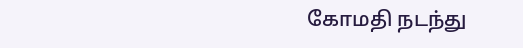கோமதி நடந்து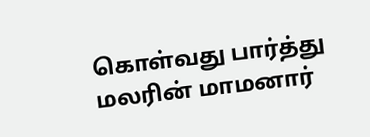கொள்வது பார்த்து மலரின் மாமனார்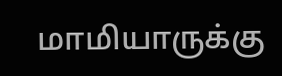மாமியாருக்கு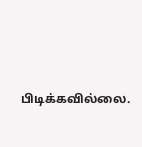பிடிக்கவில்லை.